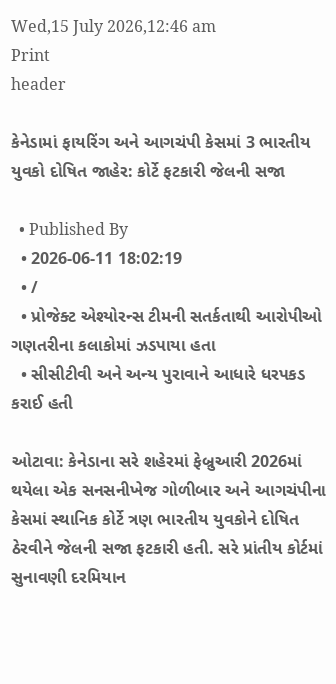Wed,15 July 2026,12:46 am
Print
header

કેનેડામાં ફાયરિંગ અને આગચંપી કેસમાં 3 ભારતીય યુવકો દોષિત જાહેર: કોર્ટે ફટકારી જેલની સજા

  • Published By
  • 2026-06-11 18:02:19
  • /
  • પ્રોજેક્ટ એશ્યોરન્સ ટીમની સતર્કતાથી આરોપીઓ ગણતરીના કલાકોમાં ઝડપાયા હતા
  • સીસીટીવી અને અન્ય પુરાવાને આધારે ધરપકડ કરાઈ હતી

ઓટાવા: કેનેડાના સરે શહેરમાં ફેબ્રુઆરી 2026માં થયેલા એક સનસનીખેજ ગોળીબાર અને આગચંપીના કેસમાં સ્થાનિક કોર્ટે ત્રણ ભારતીય યુવકોને દોષિત ઠેરવીને જેલની સજા ફટકારી હતી. સરે પ્રાંતીય કોર્ટમાં સુનાવણી દરમિયાન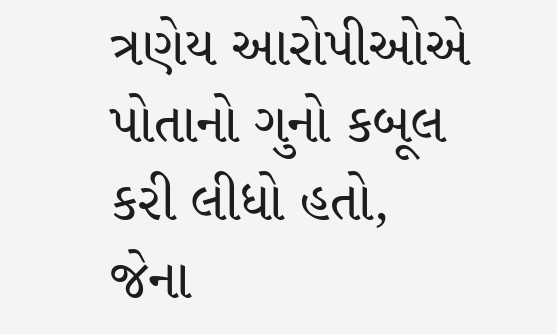ત્રણેય આરોપીઓએ પોતાનો ગુનો કબૂલ કરી લીધો હતો, જેના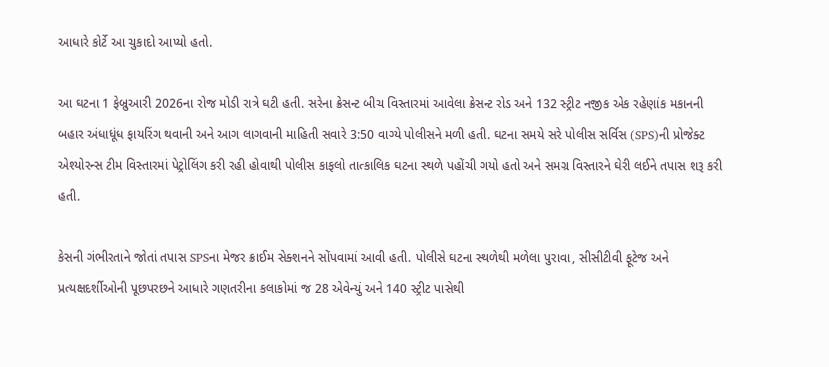આધારે કોર્ટે આ ચુકાદો આપ્યો હતો.

આ ઘટના 1 ફેબ્રુઆરી 2026ના રોજ મોડી રાત્રે ઘટી હતી. સરેના ક્રેસન્ટ બીચ વિસ્તારમાં આવેલા ક્રેસન્ટ રોડ અને 132 સ્ટ્રીટ નજીક એક રહેણાંક મકાનની બહાર અંધાધૂંધ ફાયરિંગ થવાની અને આગ લાગવાની માહિતી સવારે 3:50 વાગ્યે પોલીસને મળી હતી. ઘટના સમયે સરે પોલીસ સર્વિસ (SPS)ની પ્રોજેક્ટ એશ્યોરન્સ ટીમ વિસ્તારમાં પેટ્રોલિંગ કરી રહી હોવાથી પોલીસ કાફલો તાત્કાલિક ઘટના સ્થળે પહોંચી ગયો હતો અને સમગ્ર વિસ્તારને ઘેરી લઈને તપાસ શરૂ કરી હતી.

કેસની ગંભીરતાને જોતાં તપાસ SPSના મેજર ક્રાઈમ સેક્શનને સોંપવામાં આવી હતી. પોલીસે ઘટના સ્થળેથી મળેલા પુરાવા, સીસીટીવી ફૂટેજ અને પ્રત્યક્ષદર્શીઓની પૂછપરછને આધારે ગણતરીના કલાકોમાં જ 28 એવેન્યું અને 140 સ્ટ્રીટ પાસેથી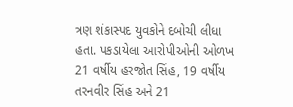ત્રણ શંકાસ્પદ યુવકોને દબોચી લીધા હતા. પકડાયેલા આરોપીઓની ઓળખ 21 વર્ષીય હરજોત સિંહ, 19 વર્ષીય તરનવીર સિંહ અને 21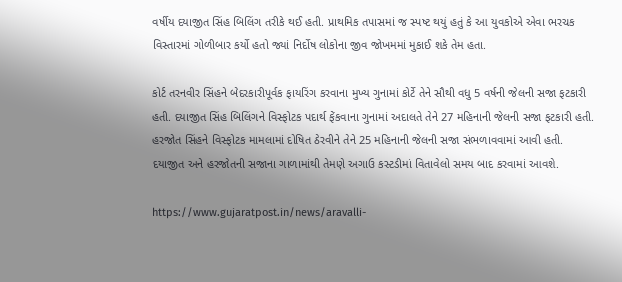વર્ષીય દયાજીત સિંહ બિલિંગ તરીકે થઈ હતી. પ્રાથમિક તપાસમાં જ સ્પષ્ટ થયું હતું કે આ યુવકોએ એવા ભરચક વિસ્તારમાં ગોળીબાર કર્યો હતો જ્યાં નિર્દોષ લોકોના જીવ જોખમમાં મુકાઈ શકે તેમ હતા.

કોર્ટ તરનવીર સિંહને બેદરકારીપૂર્વક ફાયરિંગ કરવાના મુખ્ય ગુનામાં કોર્ટે તેને સૌથી વધુ 5 વર્ષની જેલની સજા ફટકારી હતી. દયાજીત સિંહ બિલિંગને વિસ્ફોટક પદાર્થ ફેંકવાના ગુનામાં અદાલતે તેને 27 મહિનાની જેલની સજા ફટકારી હતી. હરજોત સિંહને વિસ્ફોટક મામલામાં દોષિત ઠેરવીને તેને 25 મહિનાની જેલની સજા સંભળાવવામાં આવી હતી. દયાજીત અને હરજોતની સજાના ગાળામાંથી તેમણે અગાઉ કસ્ટડીમાં વિતાવેલો સમય બાદ કરવામાં આવશે.

https://www.gujaratpost.in/news/aravalli-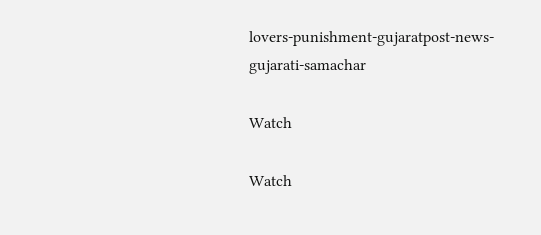lovers-punishment-gujaratpost-news-gujarati-samachar

Watch

Watch